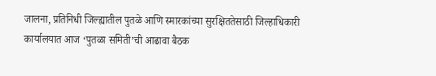जालना, प्रतिनिधी जिल्ह्यातील पुतळे आणि स्मारकांच्या सुरक्षिततेसाठी जिल्हाधिकारी कार्यालयात आज ‘पुतळा समिती’ची आढावा बैठक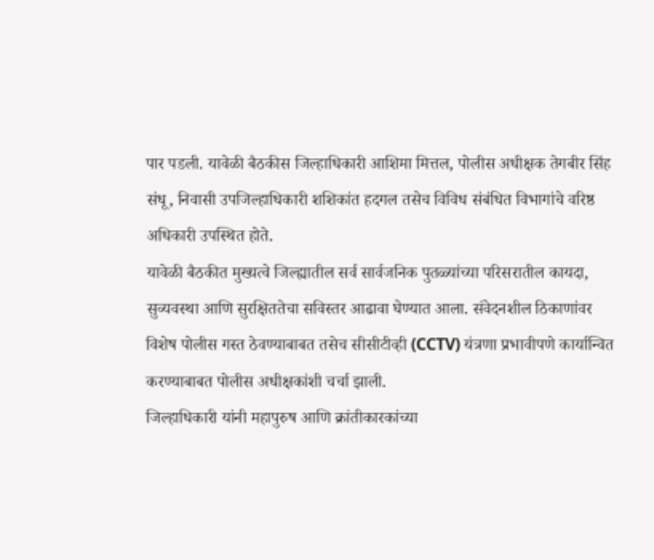पार पडली. यावेळी बैठकीस जिल्हाधिकारी आशिमा मित्तल, पोलीस अधीक्षक तेगबीर सिंह संधू, निवासी उपजिल्हाधिकारी शशिकांत हदगल तसेच विविध संबंधित विभागांचे वरिष्ठ अधिकारी उपस्थित होते.
यावेळी बैठकीत मुख्यत्वे जिल्ह्यातील सर्व सार्वजनिक पुतळ्यांच्या परिसरातील कायदा, सुव्यवस्था आणि सुरक्षिततेचा सविस्तर आढावा घेण्यात आला. संवेदनशील ठिकाणांवर विशेष पोलीस गस्त ठेवण्याबाबत तसेच सीसीटीव्ही (CCTV) यंत्रणा प्रभावीपणे कार्यान्वित करण्याबाबत पोलीस अधीक्षकांशी चर्चा झाली.
जिल्हाधिकारी यांनी महापुरुष आणि क्रांतीकारकांच्या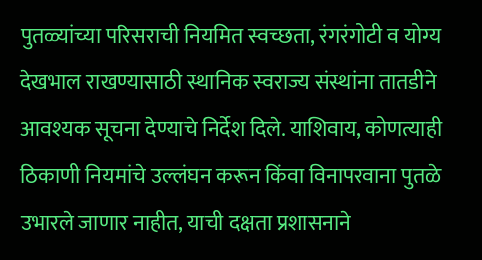पुतळ्यांच्या परिसराची नियमित स्वच्छता, रंगरंगोटी व योग्य देखभाल राखण्यासाठी स्थानिक स्वराज्य संस्थांना तातडीने आवश्यक सूचना देण्याचे निर्देश दिले. याशिवाय, कोणत्याही ठिकाणी नियमांचे उल्लंघन करून किंवा विनापरवाना पुतळे उभारले जाणार नाहीत, याची दक्षता प्रशासनाने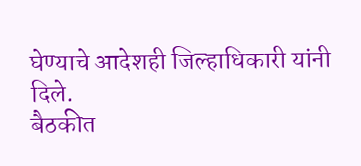घेण्याचे आदेशही जिल्हाधिकारी यांनी दिले.
बैठकीत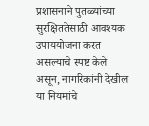प्रशासनाने पुतळ्यांच्या सुरक्षिततेसाठी आवश्यक उपाययोजना करत असल्याचे स्पष्ट केले असून, नागरिकांनी देखील या नियमांचे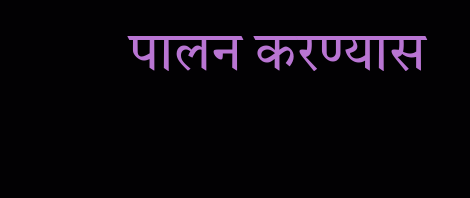पालन करण्यास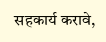सहकार्य करावे,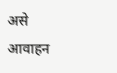असे आवाहन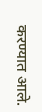करण्यात आले.